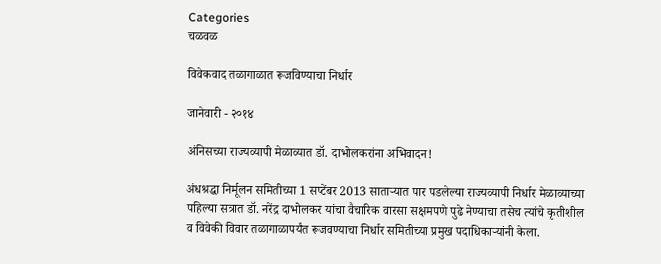Categories
चळवळ

विवेकवाद तळागाळात रूजविण्याचा निर्धार

जानेवारी - २०१४

अंनिसच्या राज्यव्यापी मेळाव्यात डॉ. दाभोलकरांना अभिवादन!

अंधश्रद्धा निर्मूलन समितीच्या 1 सप्टेंबर 2013 सातार्‍यात पार पडलेल्या राज्यव्यापी निर्धार मेळाव्याच्या पहिल्या सत्रात डॉ. नरेंद्र दाभोलकर यांचा वैचारिक वारसा सक्षमपणे पुढे नेण्याचा तसेच त्यांचे कृतीशील व विवेकी विवार तळागाळापर्यंत रूजवण्याचा निर्धार समितीच्या प्रमुख पदाधिकार्‍यांनी केला.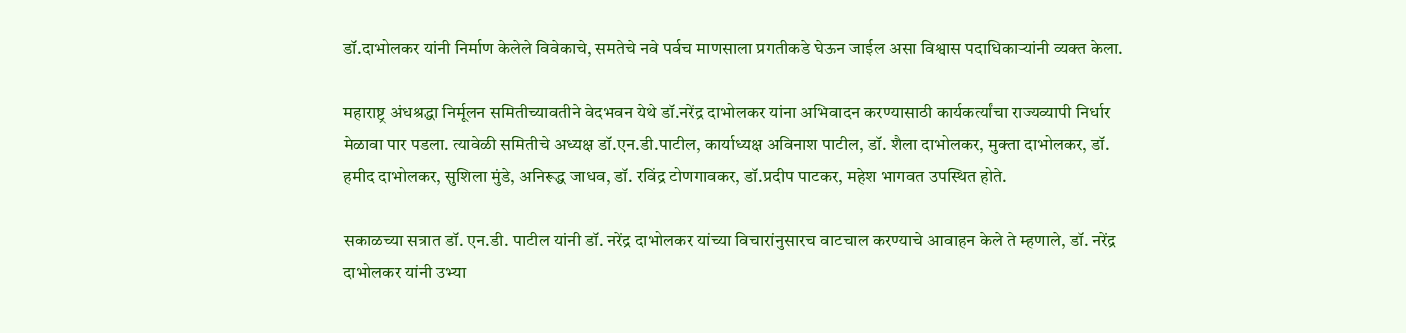डॉ.दाभोलकर यांनी निर्माण केलेले विवेकाचे, समतेचे नवे पर्वच माणसाला प्रगतीकडे घेऊन जाईल असा विश्वास पदाधिकार्‍यांनी व्यक्त केला.

महाराष्ट्र अंधश्रद्धा निर्मूलन समितीच्यावतीने वेदभवन येथे डॉ.नरेंद्र दाभोलकर यांना अभिवादन करण्यासाठी कार्यकर्त्यांचा राज्यव्यापी निर्धार मेळावा पार पडला. त्यावेळी समितीचे अध्यक्ष डॉ.एन.डी.पाटील, कार्याध्यक्ष अविनाश पाटील, डॉ. शैला दाभोलकर, मुक्ता दाभोलकर, डॉ. हमीद दाभोलकर, सुशिला मुंडे, अनिरूद्ध जाधव, डॉ. रविंद्र टोणगावकर, डॉ.प्रदीप पाटकर, महेश भागवत उपस्थित होते.

सकाळच्या सत्रात डॉ. एन.डी. पाटील यांनी डॉ. नरेंद्र दाभोलकर यांच्या विचारांनुसारच वाटचाल करण्याचे आवाहन केले ते म्हणाले, डॉ. नरेंद्र दाभोलकर यांनी उभ्या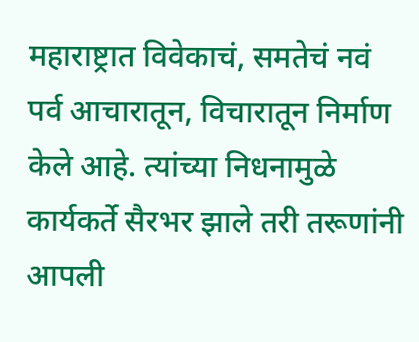महाराष्ट्रात विवेकाचं, समतेचं नवं पर्व आचारातून, विचारातून निर्माण केले आहे. त्यांच्या निधनामुळे कार्यकर्ते सैरभर झाले तरी तरूणांनी आपली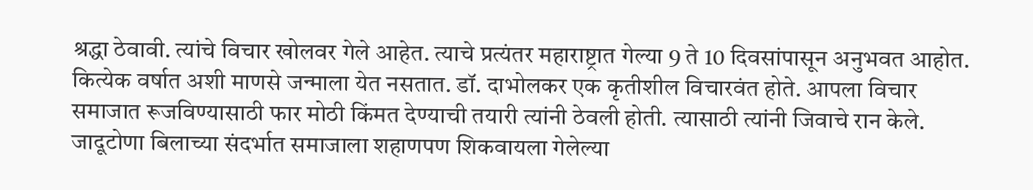श्रद्धा ठेवावी. त्यांचे विचार खोलवर गेले आहेत. त्याचे प्रत्यंतर महाराष्ट्रात गेल्या 9 ते 10 दिवसांपासून अनुभवत आहोत. कित्येक वर्षात अशी माणसे जन्माला येत नसतात. डॉ. दाभोलकर एक कृतीशील विचारवंत होते. आपला विचार समाजात रूजविण्यासाठी फार मोठी किंमत देण्याची तयारी त्यांनी ठेवली होती. त्यासाठी त्यांनी जिवाचे रान केले. जादूटोणा बिलाच्या संदर्भात समाजाला शहाणपण शिकवायला गेलेल्या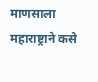माणसाला महाराष्ट्राने कसे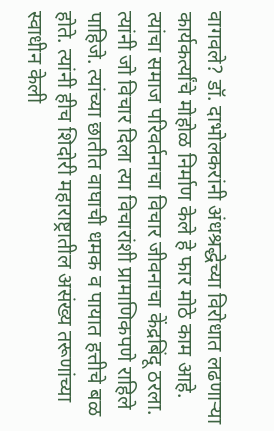वागवले? डॉ. दाभोलकरांनी अंधश्रद्धेच्या विरोधात लढणार्‍या कार्यकर्त्यांचे मोहोळ निर्माण केले हे फार मोठे काम आहे. त्यांचा समाज परिवर्तनाचा विचार जीवनाचा केंद्रबिंदू ठरला. त्यांनी जो विचार दिला त्या विचारांशी प्रामाणिकपणे राहिले पाहिजे. त्यांच्या छातीत वाघाची धमक व पायात हत्तीचे बळ होते. त्यांनी हीच शिदोरी महाराष्ट्रातील असंख्य तरूणांच्या स्वाधीन केली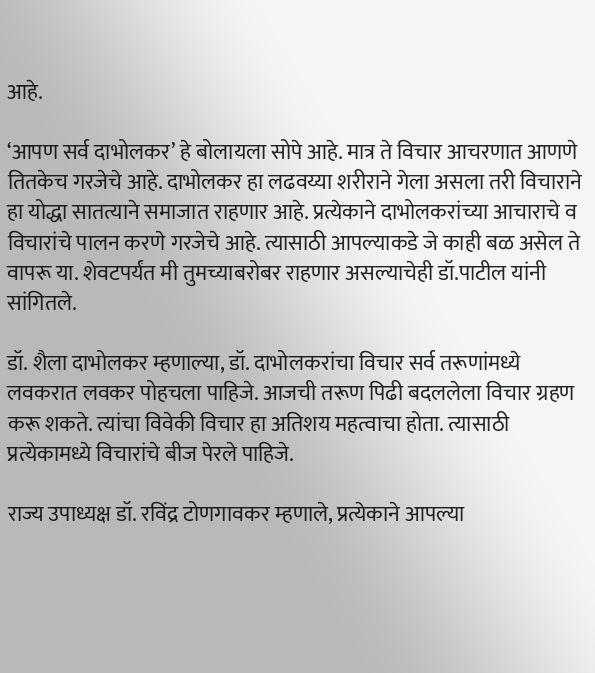आहे.

‘आपण सर्व दाभोलकर’ हे बोलायला सोपे आहे. मात्र ते विचार आचरणात आणणे तितकेच गरजेचे आहे. दाभोलकर हा लढवय्या शरीराने गेला असला तरी विचाराने हा योद्धा सातत्याने समाजात राहणार आहे. प्रत्येकाने दाभोलकरांच्या आचाराचे व विचारांचे पालन करणे गरजेचे आहे. त्यासाठी आपल्याकडे जे काही बळ असेल ते वापरू या. शेवटपर्यंत मी तुमच्याबरोबर राहणार असल्याचेही डॉ.पाटील यांनी सांगितले.

डॉ. शैला दाभोलकर म्हणाल्या, डॉ. दाभोलकरांचा विचार सर्व तरूणांमध्ये लवकरात लवकर पोहचला पाहिजे. आजची तरूण पिढी बदललेला विचार ग्रहण करू शकते. त्यांचा विवेकी विचार हा अतिशय महत्वाचा होता. त्यासाठी प्रत्येकामध्ये विचारांचे बीज पेरले पाहिजे.

राज्य उपाध्यक्ष डॉ. रविंद्र टोणगावकर म्हणाले, प्रत्येकाने आपल्या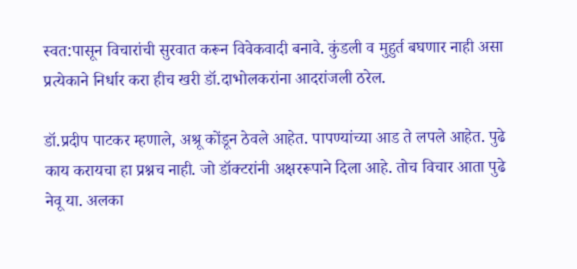स्वत:पासून विचारांची सुरवात करून विवेकवादी बनावे. कुंडली व मुहुर्त बघणार नाही असा प्रत्येकाने निर्धार करा हीच खरी डॉ.दाभोलकरांना आदरांजली ठरेल.

डॉ.प्रदीप पाटकर म्हणाले, अश्रू कोंडून ठेवले आहेत. पापण्यांच्या आड ते लपले आहेत. पुढे काय करायचा हा प्रश्नच नाही. जो डॉक्टरांनी अक्षररूपाने दिला आहे. तोच विचार आता पुढे नेवू या. अलका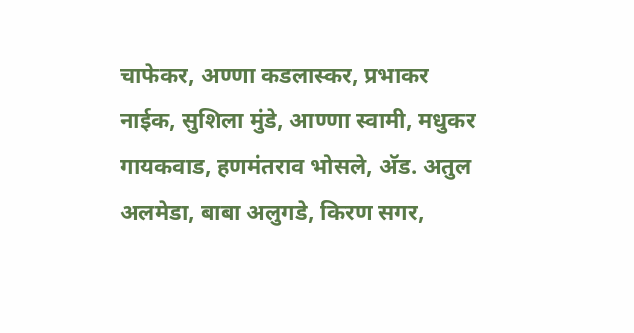चाफेकर, अण्णा कडलास्कर, प्रभाकर नाईक, सुशिला मुंडे, आण्णा स्वामी, मधुकर गायकवाड, हणमंतराव भोसले, अ‍ॅड. अतुल अलमेडा, बाबा अलुगडे, किरण सगर,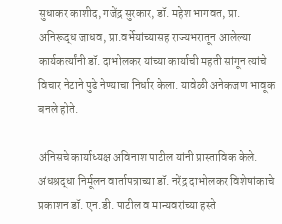सुधाकर काशीद, गजेंद्र सुरकार, डॉ. महेश भागवत, प्रा. अनिरूद्ध जाधव, प्रा.वर्भेयांच्यासह राज्यभरातून आलेल्या कार्यकर्त्यांनी डॉ. दाभोलकर यांच्या कार्याची महती सांगून त्यांचे विचार नेटाने पुढे नेण्याचा निर्धार केला. यावेळी अनेकजण भावूक बनले होते.

अंनिसचे कार्याध्यक्ष अविनाश पाटील यांनी प्रास्ताविक केले. अंधश्रद्धा निर्मूलन वार्तापत्राच्या डॉ. नरेंद्र दाभोलकर विशेषांकाचे प्रकाशन डॉ. एन.डी. पाटील व मान्यवरांच्या हस्ते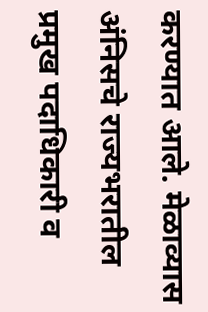करण्यात आले. मेळाव्यास अंनिसचे राज्यभरातील प्रमुख पदाधिकारी व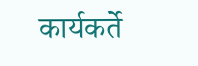कार्यकर्ते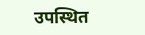उपस्थित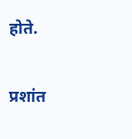होते.

प्रशांत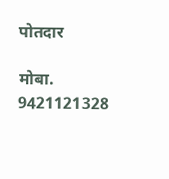पोतदार

मोबा. 9421121328